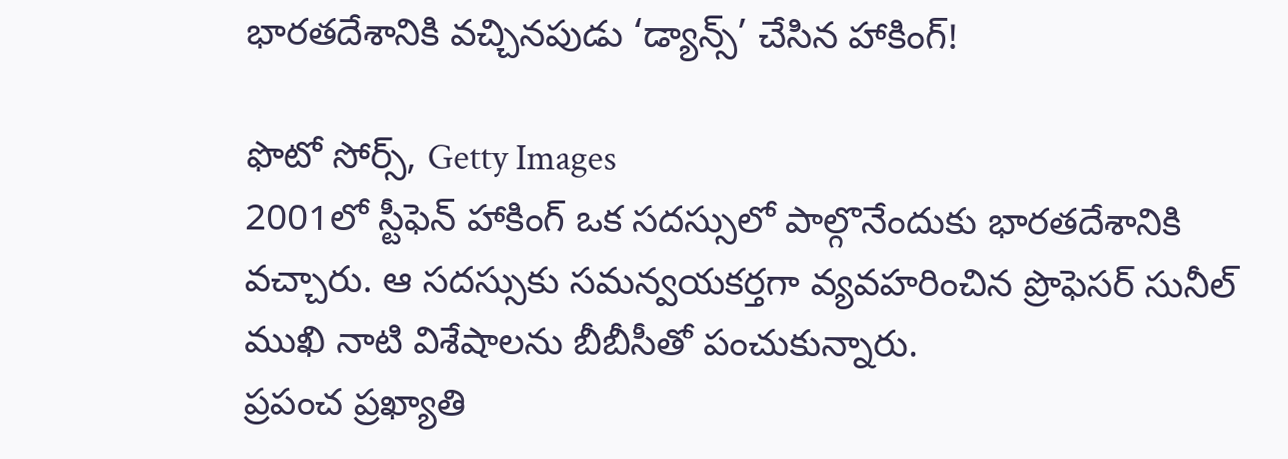భారతదేశానికి వచ్చినపుడు ‘డ్యాన్స్’ చేసిన హాకింగ్!

ఫొటో సోర్స్, Getty Images
2001లో స్టీఫెన్ హాకింగ్ ఒక సదస్సులో పాల్గొనేందుకు భారతదేశానికి వచ్చారు. ఆ సదస్సుకు సమన్వయకర్తగా వ్యవహరించిన ప్రొఫెసర్ సునీల్ ముఖి నాటి విశేషాలను బీబీసీతో పంచుకున్నారు.
ప్రపంచ ప్రఖ్యాతి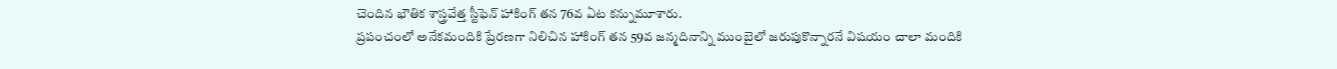చెందిన భౌతిక శాస్త్రవేత్త స్టీఫెన్ హాకింగ్ తన 76వ ఏట కన్నుమూశారు.
ప్రపంచంలో అనేకమందికి ప్రేరణగా నిలిచిన హాకింగ్ తన 59వ జన్మదినాన్ని ముంబైలో జరుపుకొన్నారనే విషయం చాలా మందికి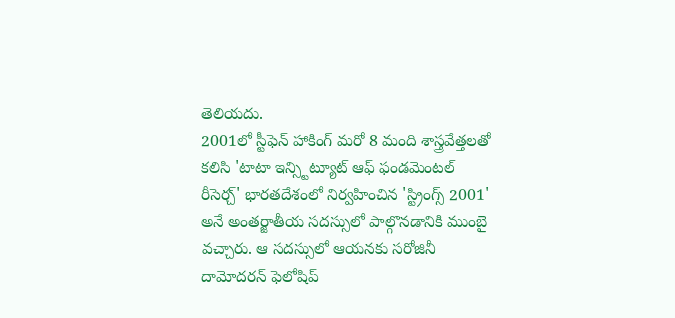తెలియదు.
2001లో స్టీఫెన్ హాకింగ్ మరో 8 మంది శాస్త్రవేత్తలతో కలిసి 'టాటా ఇన్స్టిట్యూట్ ఆఫ్ ఫండమెంటల్ రీసెర్చ్' భారతదేశంలో నిర్వహించిన 'స్ట్రింగ్స్ 2001' అనే అంతర్జాతీయ సదస్సులో పాల్గొనడానికి ముంబై వచ్చారు. ఆ సదస్సులో ఆయనకు సరోజినీ దామోదరన్ ఫెలోషిప్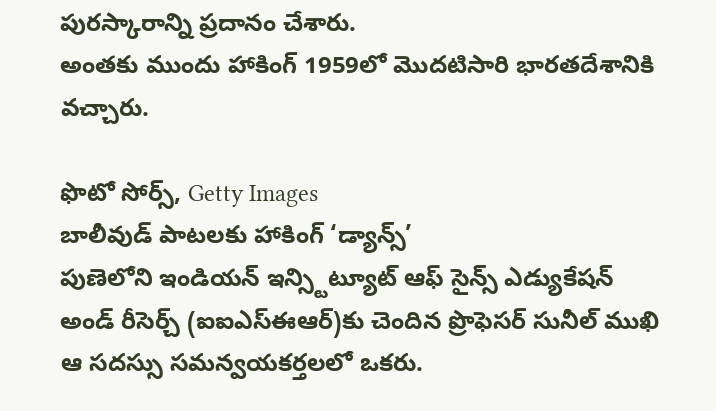పురస్కారాన్ని ప్రదానం చేశారు.
అంతకు ముందు హాకింగ్ 1959లో మొదటిసారి భారతదేశానికి వచ్చారు.

ఫొటో సోర్స్, Getty Images
బాలీవుడ్ పాటలకు హాకింగ్ ‘డ్యాన్స్’
పుణెలోని ఇండియన్ ఇన్స్టిట్యూట్ ఆఫ్ సైన్స్ ఎడ్యుకేషన్ అండ్ రీసెర్చ్ (ఐఐఎస్ఈఆర్)కు చెందిన ప్రొఫెసర్ సునీల్ ముఖి ఆ సదస్సు సమన్వయకర్తలలో ఒకరు.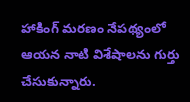హాకింగ్ మరణం నేపథ్యంలో ఆయన నాటి విశేషాలను గుర్తు చేసుకున్నారు.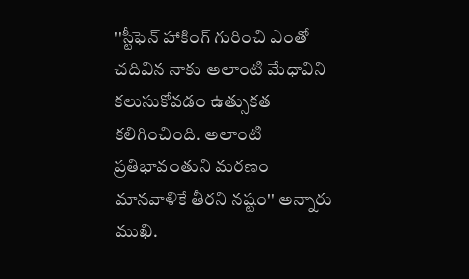''స్టీఫెన్ హాకింగ్ గురించి ఎంతో చదివిన నాకు అలాంటి మేధావిని కలుసుకోవడం ఉత్సుకత కలిగించింది. అలాంటి ప్రతిభావంతుని మరణం మానవాళికే తీరని నష్టం'' అన్నారు ముఖి.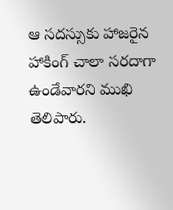ఆ సదస్సుకు హాజరైన హాకింగ్ చాలా సరదాగా ఉండేవారని ముఖి తెలిపారు.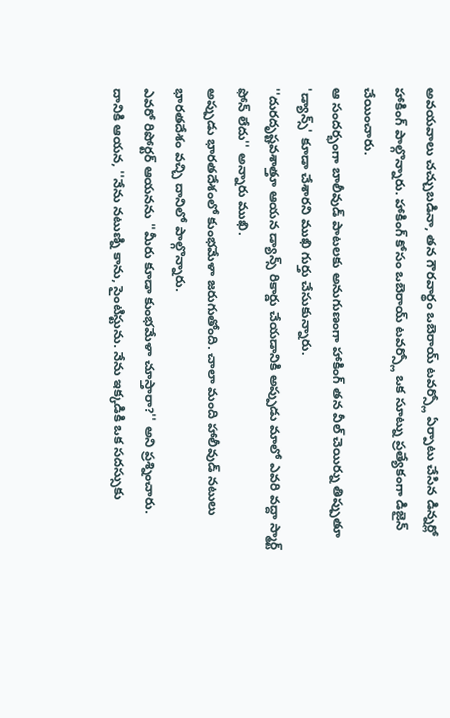అవయవాలు చచ్చుబడినా, తన గౌరవార్థం ఒబెరాయ్ టవర్స్లో ఏర్పాటు చేసిన డిన్నర్లో హాకింగ్ పాల్గొన్నారు. హాకింగ్ కోసం ఒబెరాయ్ టవర్స్లో ఒక సూట్ను ప్రత్యేకంగా డిజైన్ చేయించారు.
ఆ సందర్భంగా బాలీవుడ్ పాటలకు అనుగుణంగా హాకింగ్ తన వీల్ చెయిర్ను తిప్పుతూ 'డ్యాన్స్' కూడా చేశారని ముఖి గుర్తు చేసుకున్నారు.
''దురదృష్టవశాత్తూ ఆయన డ్యాన్స్ రికార్డు చేయడానికి అప్పుడు మాలో ఎవరి వద్దా స్మార్ట్ ఫోన్ లేదు'' అన్నారు ముఖి.
అప్పుడు భారతదేశంలో కుంభమేళా జరుగుతోంది. చాలా మంది హాలీవుడ్ నటులు భారతదేశం వచ్చి దానిలో పాల్గొన్నారు.
ఎవరో రిపోర్టర్ ఆయనను ''మీరు కూడా కుంభమేళా చూస్తారా?'' అని ప్రశ్నించారు.
దానికి ఆయన, ''నేను నటుణ్ని కాను, సైంటిస్టును. నేను ఇక్కడికి ఒక సదస్సుకు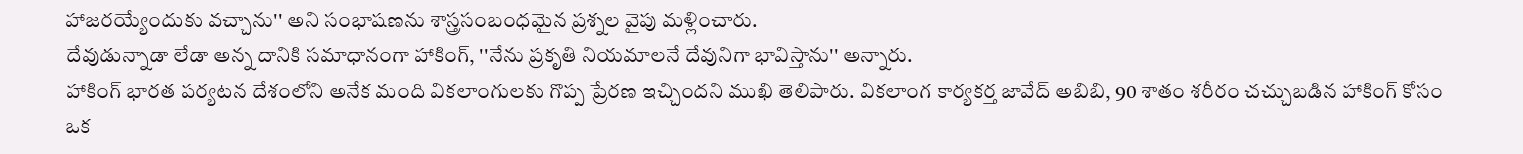హాజరయ్యేందుకు వచ్చాను'' అని సంభాషణను శాస్త్రసంబంధమైన ప్రశ్నల వైపు మళ్లించారు.
దేవుడున్నాడా లేడా అన్న దానికి సమాధానంగా హాకింగ్, ''నేను ప్రకృతి నియమాలనే దేవునిగా భావిస్తాను'' అన్నారు.
హాకింగ్ భారత పర్యటన దేశంలోని అనేక మంది వికలాంగులకు గొప్ప ప్రేరణ ఇచ్చిందని ముఖి తెలిపారు. వికలాంగ కార్యకర్త జావేద్ అబిబి, 90 శాతం శరీరం చచ్చుబడిన హాకింగ్ కోసం ఒక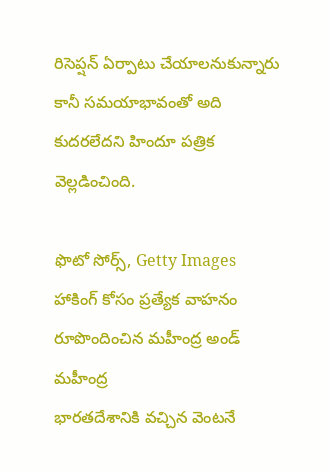రిసెప్షన్ ఏర్పాటు చేయాలనుకున్నారు కానీ సమయాభావంతో అది కుదరలేదని హిందూ పత్రిక వెల్లడించింది.

ఫొటో సోర్స్, Getty Images
హాకింగ్ కోసం ప్రత్యేక వాహనం రూపొందించిన మహీంద్ర అండ్ మహీంద్ర
భారతదేశానికి వచ్చిన వెంటనే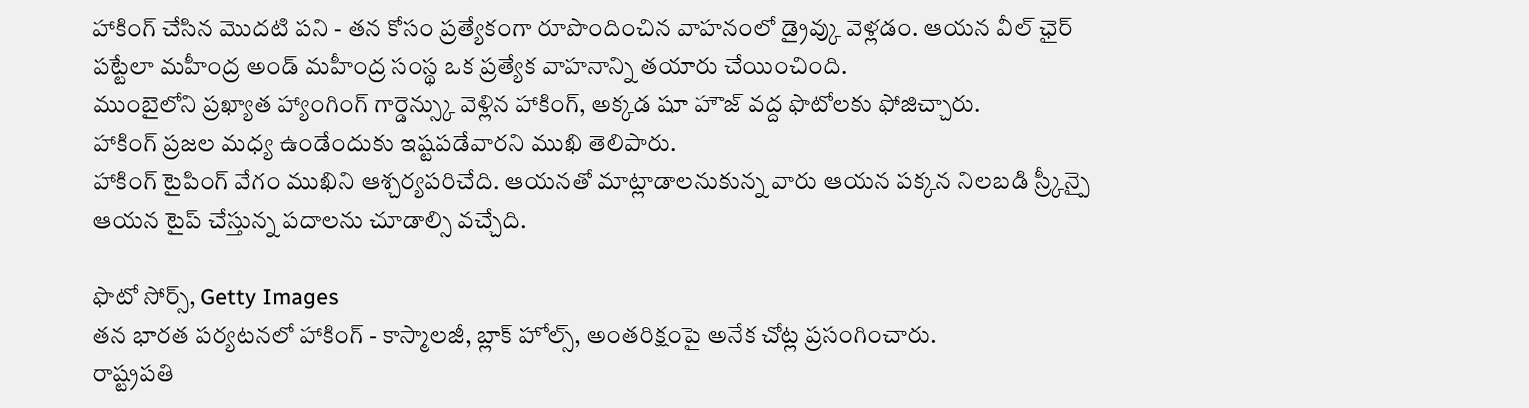హాకింగ్ చేసిన మొదటి పని - తన కోసం ప్రత్యేకంగా రూపొందించిన వాహనంలో డ్రైవ్కు వెళ్లడం. ఆయన వీల్ ఛైర్ పట్టేలా మహీంద్ర అండ్ మహీంద్ర సంస్థ ఒక ప్రత్యేక వాహనాన్ని తయారు చేయించింది.
ముంబైలోని ప్రఖ్యాత హ్యాంగింగ్ గార్డెన్స్కు వెళ్లిన హాకింగ్, అక్కడ షూ హౌజ్ వద్ద ఫొటోలకు ఫోజిచ్చారు.
హాకింగ్ ప్రజల మధ్య ఉండేందుకు ఇష్టపడేవారని ముఖి తెలిపారు.
హాకింగ్ టైపింగ్ వేగం ముఖిని ఆశ్చర్యపరిచేది. ఆయనతో మాట్లాడాలనుకున్న వారు ఆయన పక్కన నిలబడి స్ర్కీన్పై ఆయన టైప్ చేస్తున్న పదాలను చూడాల్సి వచ్చేది.

ఫొటో సోర్స్, Getty Images
తన భారత పర్యటనలో హాకింగ్ - కాస్మాలజీ, బ్లాక్ హోల్స్, అంతరిక్షంపై అనేక చోట్ల ప్రసంగించారు.
రాష్ట్రపతి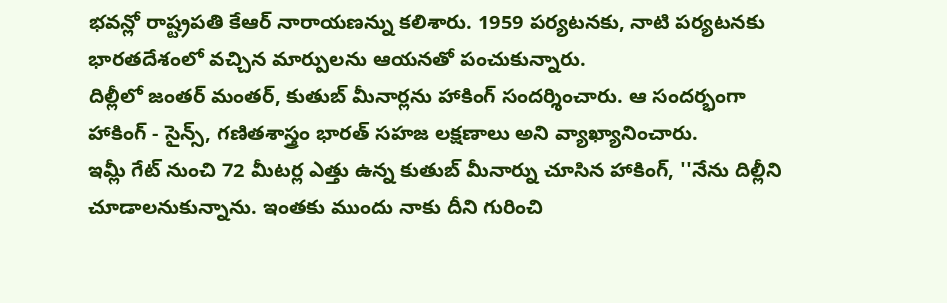భవన్లో రాష్ట్రపతి కేఆర్ నారాయణన్ను కలిశారు. 1959 పర్యటనకు, నాటి పర్యటనకు భారతదేశంలో వచ్చిన మార్పులను ఆయనతో పంచుకున్నారు.
దిల్లీలో జంతర్ మంతర్, కుతుబ్ మీనార్లను హాకింగ్ సందర్శించారు. ఆ సందర్భంగా హాకింగ్ - సైన్స్, గణితశాస్త్రం భారత్ సహజ లక్షణాలు అని వ్యాఖ్యానించారు.
ఇమ్లీ గేట్ నుంచి 72 మీటర్ల ఎత్తు ఉన్న కుతుబ్ మీనార్ను చూసిన హాకింగ్, ''నేను దిల్లీని చూడాలనుకున్నాను. ఇంతకు ముందు నాకు దీని గురించి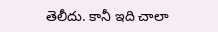తెలీదు. కానీ ఇది చాలా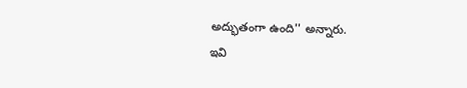అద్భుతంగా ఉంది'' అన్నారు.
ఇవి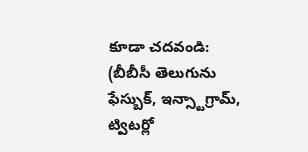కూడా చదవండి:
(బీబీసీ తెలుగును ఫేస్బుక్, ఇన్స్టాగ్రామ్, ట్విటర్లో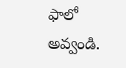ఫాలో అవ్వండి.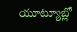యూట్యూబ్లో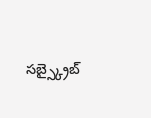సబ్స్క్రైబ్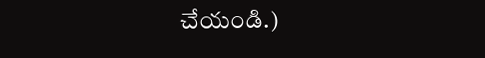చేయండి.)